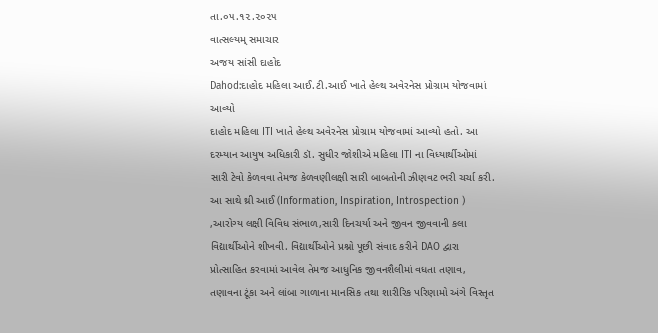તા.૦૫.૧૨.૨૦૨૫
વાત્સલ્યમ્ સમાચાર
અજય સાંસી દાહોદ
Dahod:દાહોદ મહિલા આઈ.ટી.આઈ ખાતે હેલ્થ અવેરનેસ પ્રોગ્રામ યોજવામાં આવ્યો
દાહોદ મહિલા ITI ખાતે હેલ્થ અવેરનેસ પ્રોગ્રામ યોજવામાં આવ્યો હતો. આ દરમ્યાન આયુષ અધિકારી ડૉ. સુધીર જોશીએ મહિલા ITI ના વિધ્યાર્થીઓમાં સારી ટેવો કેળવવા તેમજ કેળવણીલક્ષી સારી બાબતોની ઝીણવટ ભરી ચર્ચા કરી. આ સાથે થ્રી આઈ (Information, Inspiration, Introspection ) ,આરોગ્ય લક્ષી વિવિધ સંભાળ,સારી દિનચર્યા અને જીવન જીવવાની કલા વિદ્યાર્થીઓને શીખવી. વિદ્યાર્થીઓને પ્રશ્નો પૂછી સંવાદ કરીને DAO દ્વારા પ્રોત્સાહિત કરવામાં આવેલ તેમજ આધુનિક જીવનશૈલીમાં વધતા તણાવ, તણાવના ટૂંકા અને લાંબા ગાળાના માનસિક તથા શારીરિક પરિણામો અંગે વિસ્તૃત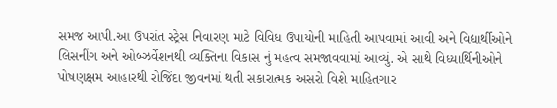સમજ આપી.આ ઉપરાંત સ્ટ્રેસ નિવારણ માટે વિવિધ ઉપાયોની માહિતી આપવામાં આવી અને વિદ્યાર્થીઓને લિસનીંગ અને ઓબ્ઝર્વેશનથી વ્યક્તિના વિકાસ નું મહત્વ સમજાવવામાં આવ્યું. એ સાથે વિધ્યાર્થિનીઓને પોષણક્ષમ આહારથી રોજિંદા જીવનમાં થતી સકારાત્મક અસરો વિશે માહિતગાર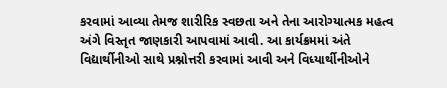કરવામાં આવ્યા તેમજ શારીરિક સ્વછતા અને તેના આરોગ્યાત્મક મહત્વ અંગે વિસ્તૃત જાણકારી આપવામાં આવી. આ કાર્યક્રમમાં અંતે વિદ્યાર્થીનીઓ સાથે પ્રશ્નોત્તરી કરવામાં આવી અને વિધ્યાર્થીનીઓને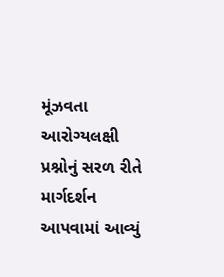મૂંઝવતા આરોગ્યલક્ષી પ્રશ્નોનું સરળ રીતે માર્ગદર્શન આપવામાં આવ્યું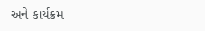અને કાર્યક્રમ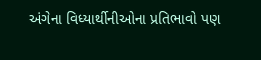અંગેના વિધ્યાર્થીનીઓના પ્રતિભાવો પણ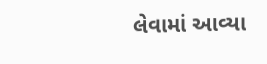લેવામાં આવ્યા